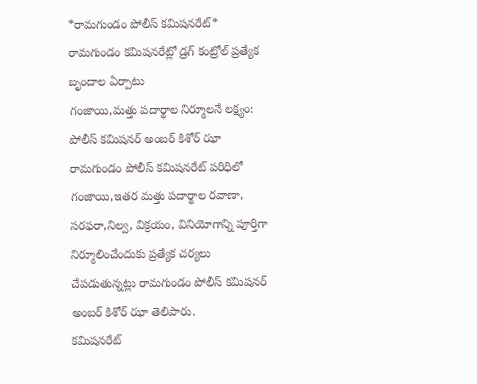*రామగుండం పోలీస్ కమిషనరేట్*
రామగుండం కమిషనరేట్లో డ్రగ్ కంట్రోల్ ప్రత్యేక బృందాల ఏర్పాటు
గంజాయి,మత్తు పదార్థాల నిర్మూలనే లక్ష్యం: పోలీస్ కమిషనర్ అంబర్ కిశోర్ ఝా
రామగుండం పోలీస్ కమిషనరేట్ పరిధిలో గంజాయి,ఇతర మత్తు పదార్థాల రవాణా, సరఫరా,నిల్వ, విక్రయం, వినియోగాన్ని పూర్తిగా నిర్మూలించేందుకు ప్రత్యేక చర్యలు చేపడుతున్నట్లు రామగుండం పోలీస్ కమిషనర్ అంబర్ కిశోర్ ఝా తెలిపారు.
కమిషనరేట్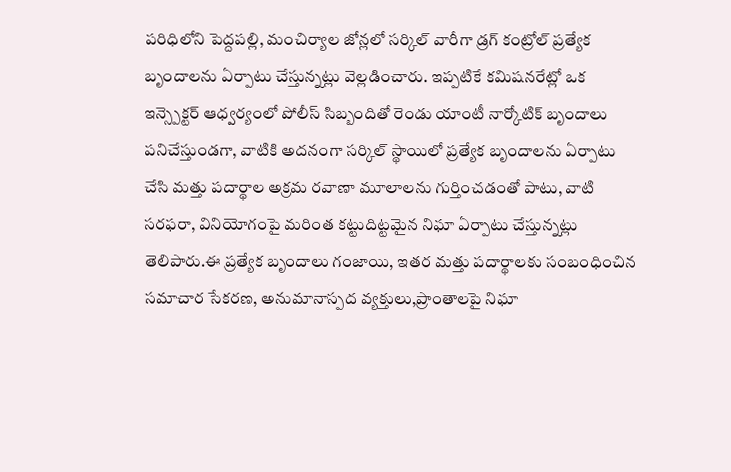పరిధిలోని పెద్దపల్లి, మంచిర్యాల జోన్లలో సర్కిల్ వారీగా డ్రగ్ కంట్రోల్ ప్రత్యేక బృందాలను ఏర్పాటు చేస్తున్నట్లు వెల్లడించారు. ఇప్పటికే కమిషనరేట్లో ఒక ఇన్స్పెక్టర్ ఆధ్వర్యంలో పోలీస్ సిబ్బందితో రెండు యాంటీ నార్కోటిక్ బృందాలు పనిచేస్తుండగా, వాటికి అదనంగా సర్కిల్ స్థాయిలో ప్రత్యేక బృందాలను ఏర్పాటు చేసి మత్తు పదార్థాల అక్రమ రవాణా మూలాలను గుర్తించడంతో పాటు, వాటి సరఫరా, వినియోగంపై మరింత కట్టుదిట్టమైన నిఘా ఏర్పాటు చేస్తున్నట్లు తెలిపారు.ఈ ప్రత్యేక బృందాలు గంజాయి, ఇతర మత్తు పదార్థాలకు సంబంధించిన సమాచార సేకరణ, అనుమానాస్పద వ్యక్తులు,ప్రాంతాలపై నిఘా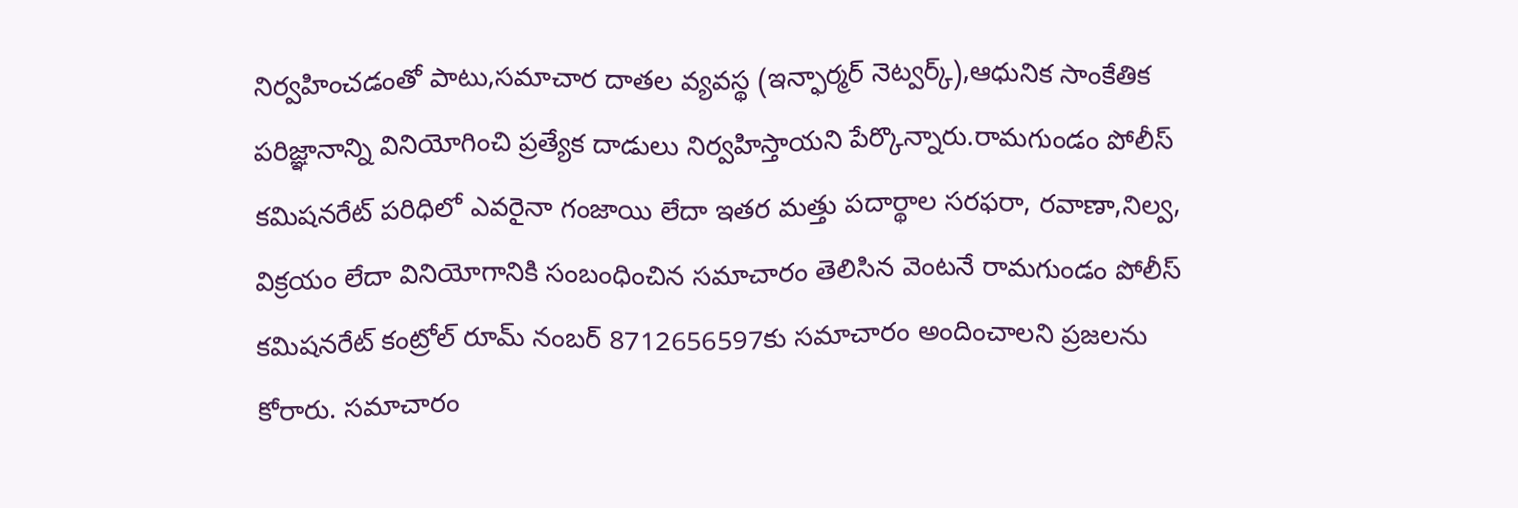నిర్వహించడంతో పాటు,సమాచార దాతల వ్యవస్థ (ఇన్ఫార్మర్ నెట్వర్క్),ఆధునిక సాంకేతిక పరిజ్ఞానాన్ని వినియోగించి ప్రత్యేక దాడులు నిర్వహిస్తాయని పేర్కొన్నారు.రామగుండం పోలీస్ కమిషనరేట్ పరిధిలో ఎవరైనా గంజాయి లేదా ఇతర మత్తు పదార్థాల సరఫరా, రవాణా,నిల్వ, విక్రయం లేదా వినియోగానికి సంబంధించిన సమాచారం తెలిసిన వెంటనే రామగుండం పోలీస్ కమిషనరేట్ కంట్రోల్ రూమ్ నంబర్ 8712656597కు సమాచారం అందించాలని ప్రజలను కోరారు. సమాచారం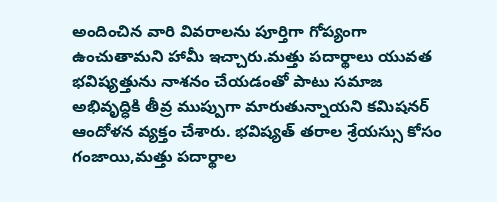అందించిన వారి వివరాలను పూర్తిగా గోప్యంగా ఉంచుతామని హామీ ఇచ్చారు.మత్తు పదార్థాలు యువత భవిష్యత్తును నాశనం చేయడంతో పాటు సమాజ అభివృద్ధికి తీవ్ర ముప్పుగా మారుతున్నాయని కమిషనర్ ఆందోళన వ్యక్తం చేశారు. భవిష్యత్ తరాల శ్రేయస్సు కోసం గంజాయి,మత్తు పదార్థాల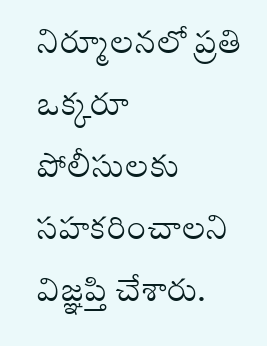నిర్మూలనలో ప్రతి ఒక్కరూ పోలీసులకు సహకరించాలని విజ్ఞప్తి చేశారు.